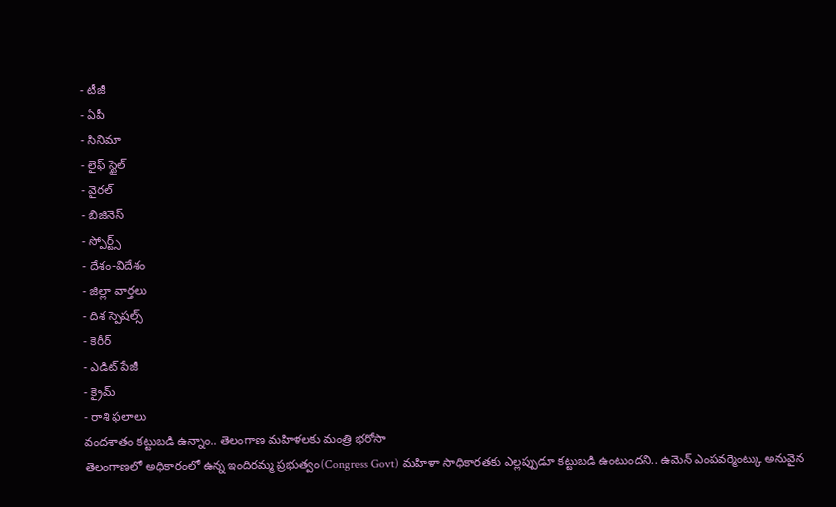- టీజీ
- ఏపీ
- సినిమా
- లైఫ్ స్టైల్
- వైరల్
- బిజినెస్
- స్పోర్ట్స్
- దేశం-విదేశం
- జిల్లా వార్తలు
- దిశ స్పెషల్స్
- కెరీర్
- ఎడిట్ పేజీ
- క్రైమ్
- రాశి ఫలాలు
వందశాతం కట్టుబడి ఉన్నాం.. తెలంగాణ మహిళలకు మంత్రి భరోసా
తెలంగాణలో అధికారంలో ఉన్న ఇందిరమ్మ ప్రభుత్వం(Congress Govt) మహిళా సాధికారతకు ఎల్లప్పుడూ కట్టుబడి ఉంటుందని.. ఉమెన్ ఎంపవర్మెంట్కు అనువైన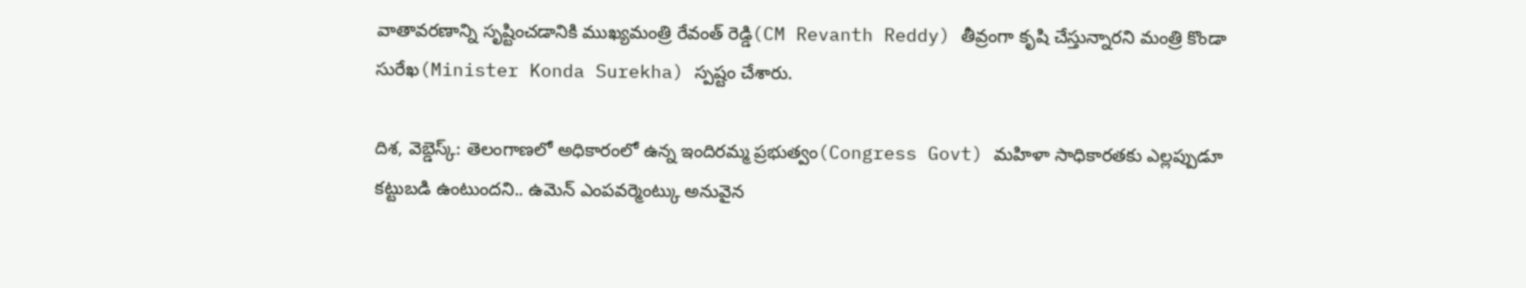వాతావరణాన్ని సృష్టించడానికి ముఖ్యమంత్రి రేవంత్ రెడ్డి(CM Revanth Reddy) తీవ్రంగా కృషి చేస్తున్నారని మంత్రి కొండా సురేఖ(Minister Konda Surekha) స్పష్టం చేశారు.

దిశ, వెబ్డెస్క్: తెలంగాణలో అధికారంలో ఉన్న ఇందిరమ్మ ప్రభుత్వం(Congress Govt) మహిళా సాధికారతకు ఎల్లప్పుడూ కట్టుబడి ఉంటుందని.. ఉమెన్ ఎంపవర్మెంట్కు అనువైన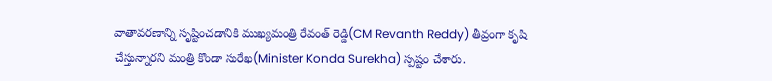వాతావరణాన్ని సృష్టించడానికి ముఖ్యమంత్రి రేవంత్ రెడ్డి(CM Revanth Reddy) తీవ్రంగా కృషి చేస్తున్నారని మంత్రి కొండా సురేఖ(Minister Konda Surekha) స్పష్టం చేశారు.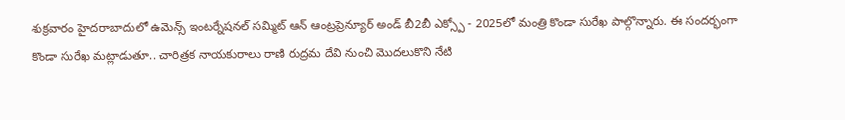శుక్రవారం హైదరాబాదులో ఉమెన్స్ ఇంటర్నేషనల్ సమ్మిట్ ఆన్ ఆంట్రప్రెన్యూర్ అండ్ బీ2బీ ఎక్స్పో - 2025లో మంత్రి కొండా సురేఖ పాల్గొన్నారు. ఈ సందర్భంగా కొండా సురేఖ మట్లాడుతూ.. చారిత్రక నాయకురాలు రాణి రుద్రమ దేవి నుంచి మొదలుకొని నేటి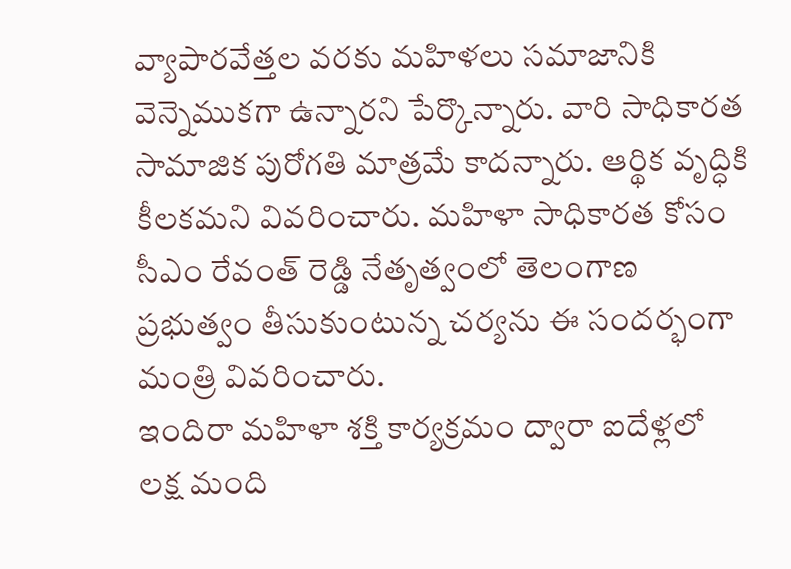వ్యాపారవేత్తల వరకు మహిళలు సమాజానికి వెన్నెముకగా ఉన్నారని పేర్కొన్నారు. వారి సాధికారత సామాజిక పురోగతి మాత్రమే కాదన్నారు. ఆర్థిక వృద్ధికి కీలకమని వివరించారు. మహిళా సాధికారత కోసం సీఎం రేవంత్ రెడ్డి నేతృత్వంలో తెలంగాణ ప్రభుత్వం తీసుకుంటున్న చర్యను ఈ సందర్భంగా మంత్రి వివరించారు.
ఇందిరా మహిళా శక్తి కార్యక్రమం ద్వారా ఐదేళ్లలో లక్ష మంది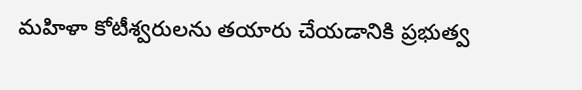మహిళా కోటీశ్వరులను తయారు చేయడానికి ప్రభుత్వ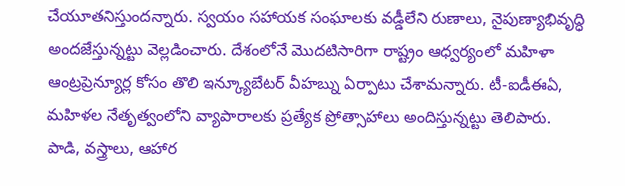చేయూతనిస్తుందన్నారు. స్వయం సహాయక సంఘాలకు వడ్డీలేని రుణాలు, నైపుణ్యాభివృద్ధి అందజేస్తున్నట్టు వెల్లడించారు. దేశంలోనే మొదటిసారిగా రాష్ట్రం ఆధ్వర్యంలో మహిళా ఆంట్రప్రెన్యూర్ల కోసం తొలి ఇన్క్యూబేటర్ వీహబ్ను ఏర్పాటు చేశామన్నారు. టీ-ఐడీఈఏ, మహిళల నేతృత్వంలోని వ్యాపారాలకు ప్రత్యేక ప్రోత్సాహాలు అందిస్తున్నట్టు తెలిపారు.
పాడి, వస్త్రాలు, ఆహార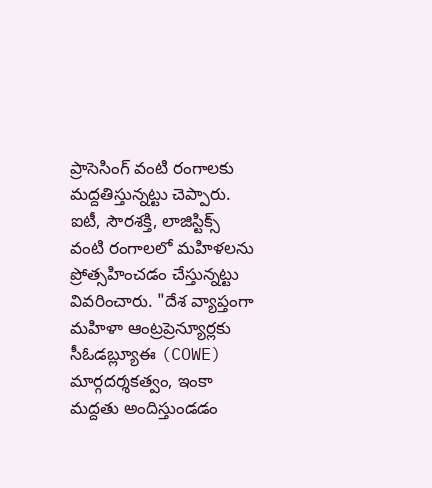ప్రాసెసింగ్ వంటి రంగాలకు మద్దతిస్తున్నట్టు చెప్పారు. ఐటీ, సౌరశక్తి, లాజిస్టిక్స్ వంటి రంగాలలో మహిళలను ప్రోత్సహించడం చేస్తున్నట్టు వివరించారు. "దేశ వ్యాప్తంగా మహిళా ఆంట్రప్రెన్యూర్లకు సీఓడబ్ల్యూఈ (COWE) మార్గదర్శకత్వం, ఇంకా మద్దతు అందిస్తుండడం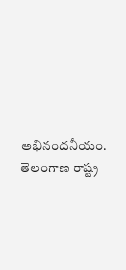అభినందనీయం. తెలంగాణ రాష్ట్ర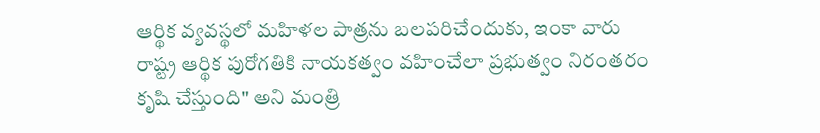ఆర్థిక వ్యవస్థలో మహిళల పాత్రను బలపరిచేందుకు, ఇంకా వారు రాష్ట్ర ఆర్థిక పురోగతికి నాయకత్వం వహించేలా ప్రభుత్వం నిరంతరం కృషి చేస్తుంది" అని మంత్రి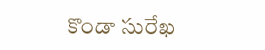కొండా సురేఖ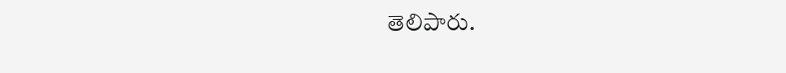తెలిపారు.